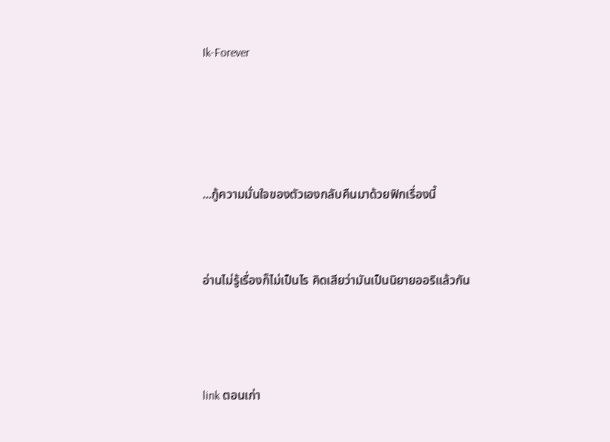Ik-Forever




...กู้ความมั่นใจของตัวเองกลับคืนมาด้วยฟิกเรื่องนี้


อ่านไม่รู้เรื่องก็ไม่เป็นไร คิดเสียว่ามันเป็นนิยายออริแล้วกัน



link ตอนเก่า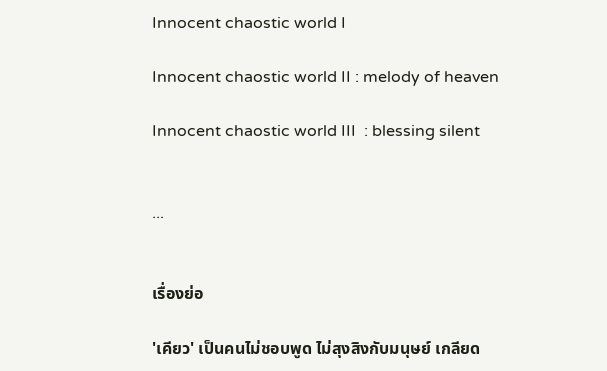Innocent chaostic world I

Innocent chaostic world II : melody of heaven

Innocent chaostic world III  : blessing silent


...


เรื่องย่อ

'เคียว' เป็นคนไม่ชอบพูด ไม่สุงสิงกับมนุษย์ เกลียด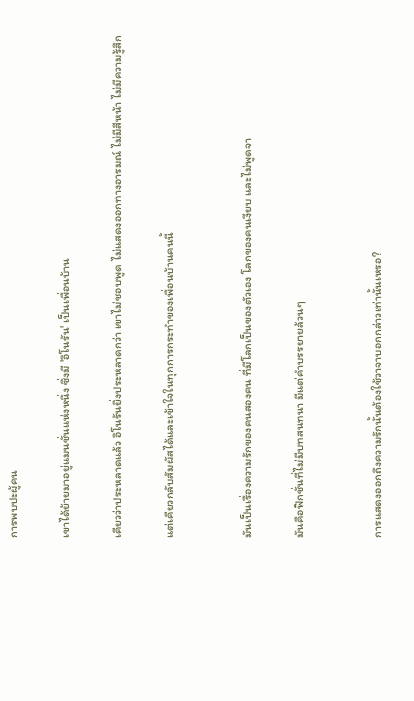การพบปะผู้คน

เขาได้ย้ายมาอยู่แมนชั่นแห่งหนึ่ง ซึ่งมี 'อิโนรัน' เป็นเพื่อนบ้าน

เคียวว่าประหลาดแล้ว อิโนรันยิ่งประหลาดกว่า เขาไม่ชอบพูด ไม่แสดงออกทางอารมณ์ ไม่มีสีหน้า ไม่มีความรู้สึก

แต่เคียวกลับสัมผัสได้และเข้าใจในทุกการกระทำของเพื่อนบ้านคนนี้


มันเป็นเรื่องความรักของคนสองคน ที่มีโลกเป็นของตัวเอง โลกของคนเงียบ และไม่พูดจา

มันคือฟิกชั่นที่ไม่มีบทสนทนา มีแต่คำบรรยายล้วนๆ


การแสดงออกถึงความรักนั้นต้องใช้วาจาบอกกล่าวเท่านั้นเหรอ?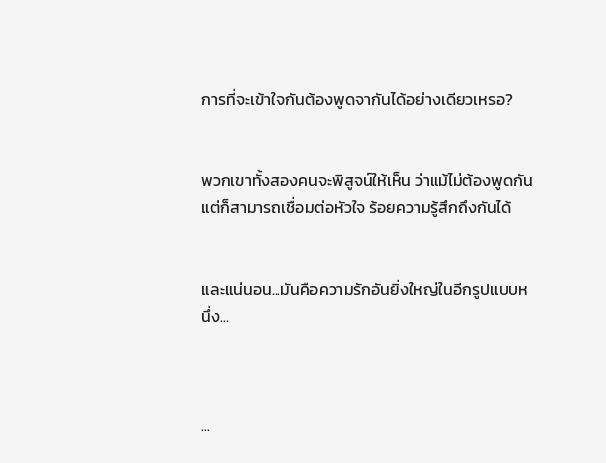การที่จะเข้าใจกันต้องพูดจากันได้อย่างเดียวเหรอ?


พวกเขาทั้งสองคนจะพิสูจน์ให้เห็น ว่าแม้ไม่ต้องพูดกัน แต่ก็สามารถเชื่อมต่อหัวใจ ร้อยความรู้สึกถึงกันได้


และแน่นอน...มันคือความรักอันยิ่งใหญ่ในอีกรูปแบบหนึ่ง...



...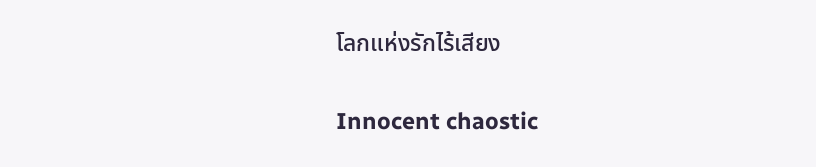โลกแห่งรักไร้เสียง

Innocent chaostic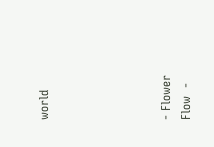world





- Flower Flow  -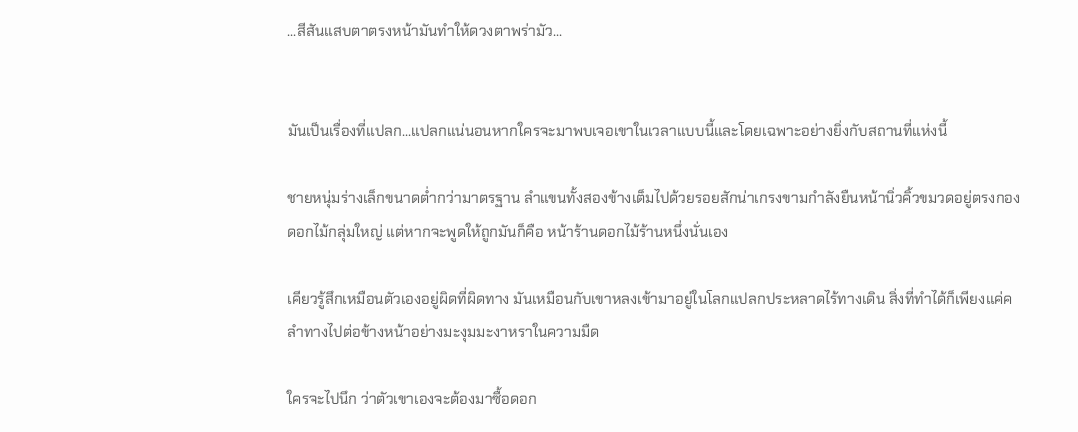...สีสันแสบตาตรงหน้ามันทำให้ดวงตาพร่ามัว...


มันเป็นเรื่องที่แปลก...แปลกแน่นอนหากใครจะมาพบเจอเขาในเวลาแบบนี้และโดยเฉพาะอย่างยิ่งกับสถานที่แห่งนี้

ชายหนุ่มร่างเล็กขนาดต่ำกว่ามาตรฐาน ลำแขนทั้งสองข้างเต็มไปด้วยรอยสักน่าเกรงขามกำลังยืนหน้านิ่วคิ้วขมวดอยู่ตรงกองดอกไม้กลุ่มใหญ่ แต่หากจะพูดให้ถูกมันก็คือ หน้าร้านดอกไม้ร้านหนึ่งนั่นเอง

เคียวรู้สึกเหมือนตัวเองอยู่ผิดที่ผิดทาง มันเหมือนกับเขาหลงเข้ามาอยู่ในโลกแปลกประหลาดไร้ทางเดิน สิ่งที่ทำได้ก็เพียงแค่คลำทางไปต่อข้างหน้าอย่างมะงุมมะงาหราในความมืด

ใครจะไปนึก ว่าตัวเขาเองจะต้องมาซื้อดอก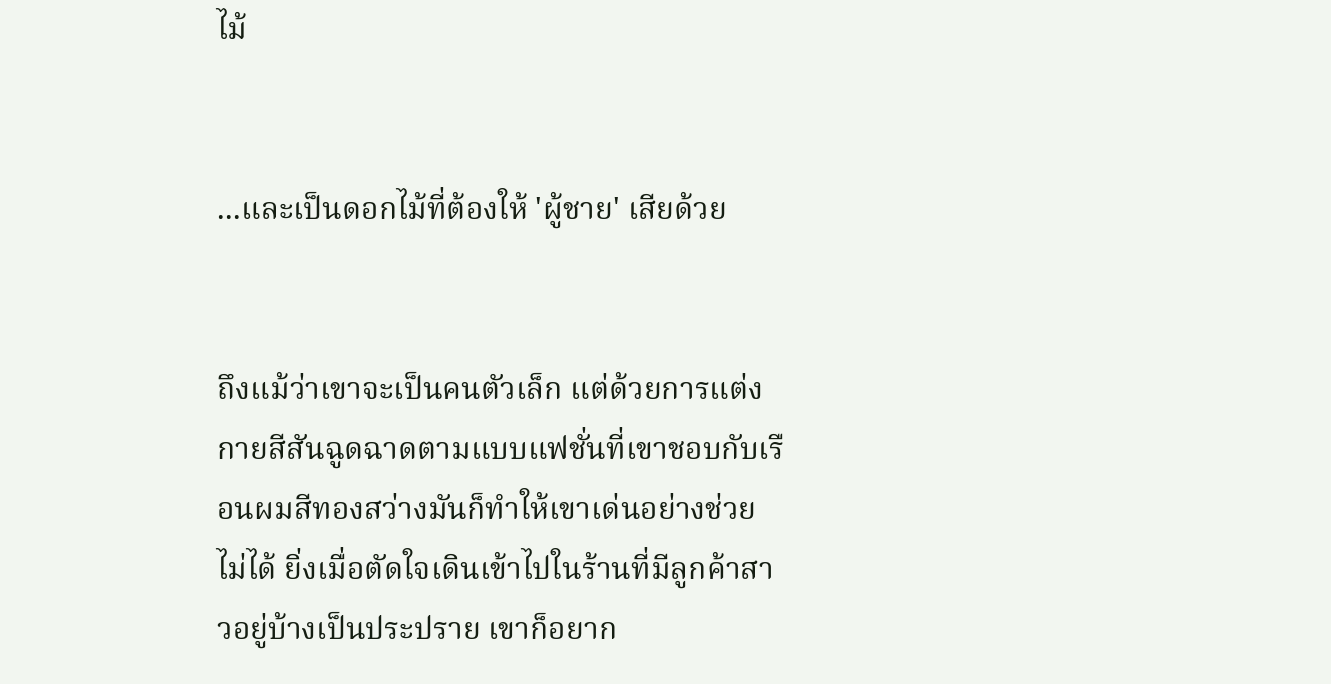ไม้


...และเป็นดอกไม้ที่ต้องให้ 'ผู้ชาย' เสียด้วย


ถึงแม้ว่าเขาจะเป็นคนตัวเล็ก แต่ด้วยการแต่งกายสีสันฉูดฉาดตามแบบแฟชั่นที่เขาชอบกับเรือนผมสีทองสว่างมันก็ทำให้เขาเด่นอย่างช่วยไม่ได้ ยิ่งเมื่อตัดใจเดินเข้าไปในร้านที่มีลูกค้าสาวอยู่บ้างเป็นประปราย เขาก็อยาก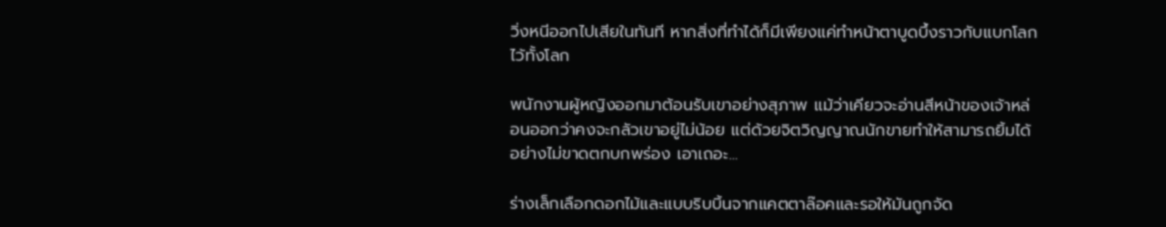วิ่งหนีออกไปเสียในทันที หากสิ่งที่ทำได้ก็มีเพียงแค่ทำหน้าตาบูดบึ้งราวกับแบกโลกไว้ทั้งโลก

พนักงานผู้หญิงออกมาต้อนรับเขาอย่างสุภาพ แม้ว่าเคียวจะอ่านสีหน้าของเจ้าหล่อนออกว่าคงจะกลัวเขาอยู่ไม่น้อย แต่ด้วยจิตวิญญาณนักขายทำให้สามารถยิ้มได้อย่างไม่ขาดตกบกพร่อง เอาเถอะ...

ร่างเล็กเลือกดอกไม้และแบบริบบิ้นจากแคตตาล๊อคและรอให้มันถูกจัด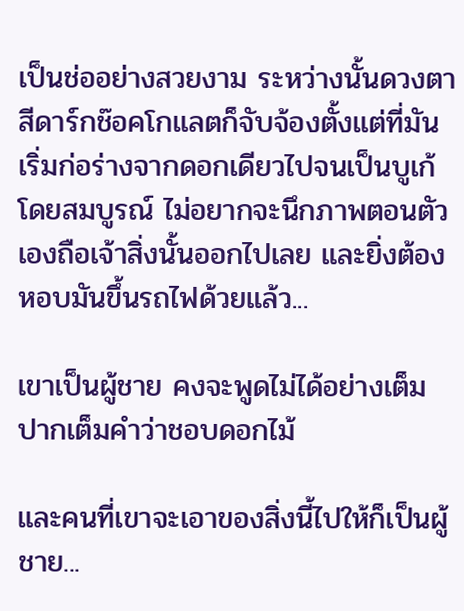เป็นช่ออย่างสวยงาม ระหว่างนั้นดวงตาสีดาร์กช๊อคโกแลตก็จับจ้องตั้งแต่ที่มันเริ่มก่อร่างจากดอกเดียวไปจนเป็นบูเก้โดยสมบูรณ์ ไม่อยากจะนึกภาพตอนตัวเองถือเจ้าสิ่งนั้นออกไปเลย และยิ่งต้องหอบมันขึ้นรถไฟด้วยแล้ว...

เขาเป็นผู้ชาย คงจะพูดไม่ได้อย่างเต็มปากเต็มคำว่าชอบดอกไม้

และคนที่เขาจะเอาของสิ่งนี้ไปให้ก็เป็นผู้ชาย...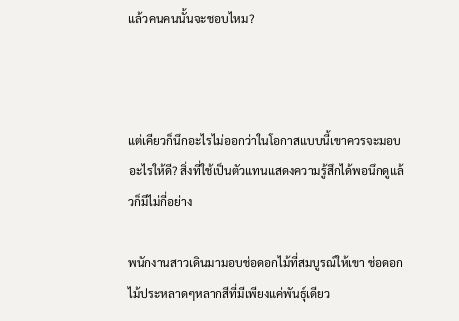แล้วคนคนนั้นจะชอบไหม?



แต่เคียวก็นึกอะไรไม่ออกว่าในโอกาสแบบนี้เขาควรจะมอบอะไรให้ดี? สิ่งที่ใช้เป็นตัวแทนแสดงความรู้สึกได้พอนึกดูแล้วก็มีไม่กี่อย่าง

พนักงานสาวเดินมามอบช่อดอกไม้ที่สมบูรณ์ให้เขา ช่อดอกไม้ประหลาดๆหลากสีที่มีเพียงแค่พันธุ์เดียว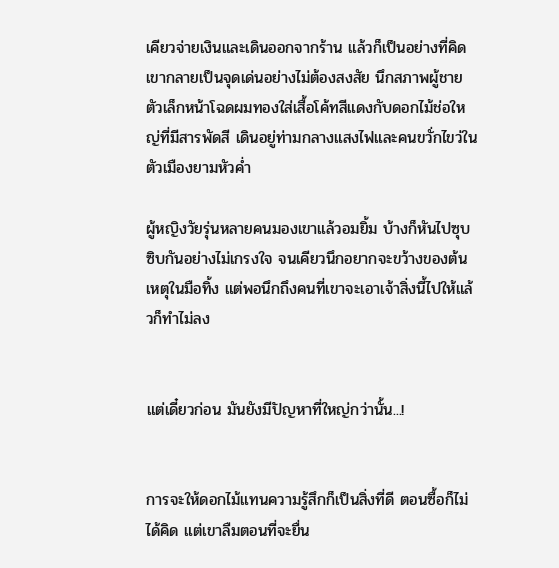เคียวจ่ายเงินและเดินออกจากร้าน แล้วก็เป็นอย่างที่คิด เขากลายเป็นจุดเด่นอย่างไม่ต้องสงสัย นึกสภาพผู้ชายตัวเล็กหน้าโฉดผมทองใส่เสื้อโค้ทสีแดงกับดอกไม้ช่อใหญ่ที่มีสารพัดสี เดินอยู่ท่ามกลางแสงไฟและคนขวั่กไขว่ในตัวเมืองยามหัวค่ำ

ผู้หญิงวัยรุ่นหลายคนมองเขาแล้วอมยิ้ม บ้างก็หันไปซุบซิบกันอย่างไม่เกรงใจ จนเคียวนึกอยากจะขว้างของต้นเหตุในมือทิ้ง แต่พอนึกถึงคนที่เขาจะเอาเจ้าสิ่งนี้ไปให้แล้วก็ทำไม่ลง


แต่เดี๋ยวก่อน มันยังมีปัญหาที่ใหญ่กว่านั้น...!


การจะให้ดอกไม้แทนความรู้สึกก็เป็นสิ่งที่ดี ตอนซื้อก็ไม่ได้คิด แต่เขาลืมตอนที่จะยื่น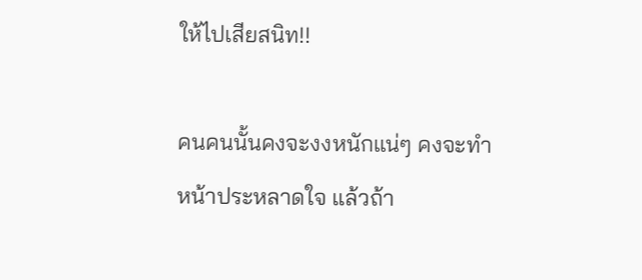ให้ไปเสียสนิท!!

คนคนนั้นคงจะงงหนักแน่ๆ คงจะทำหน้าประหลาดใจ แล้วถ้า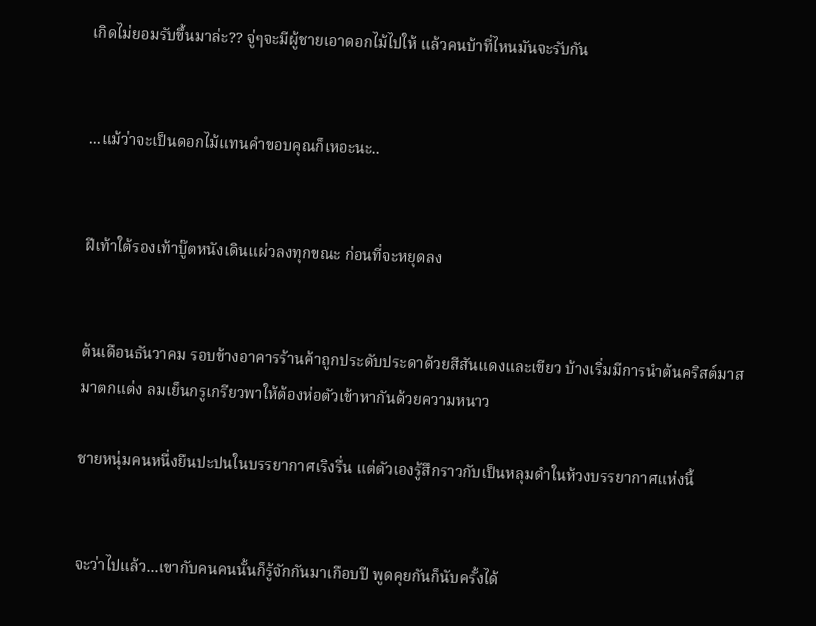เกิดไม่ยอมรับขึ้นมาล่ะ?? จู่ๆจะมีผู้ชายเอาดอกไม้ไปให้ แล้วคนบ้าที่ไหนมันจะรับกัน


...แม้ว่าจะเป็นดอกไม้แทนคำขอบคุณก็เหอะนะ..


ฝีเท้าใต้รองเท้าบู๊ตหนังเดินแผ่วลงทุกขณะ ก่อนที่จะหยุดลง


ต้นเดือนธันวาคม รอบข้างอาคารร้านค้าถูกประดับประดาด้วยสีสันแดงและเขียว บ้างเริ่มมีการนำต้นคริสต์มาสมาตกแต่ง ลมเย็นกรูเกรียวพาให้ต้องห่อตัวเข้าหากันด้วยความหนาว

ชายหนุ่มคนหนึ่งยืนปะปนในบรรยากาศเริงรื่น แต่ตัวเองรู้สึกราวกับเป็นหลุมดำในห้วงบรรยากาศแห่งนี้


จะว่าไปแล้ว...เขากับคนคนนั้นก็รู้จักกันมาเกือบปี พูดคุยกันก็นับครั้งได้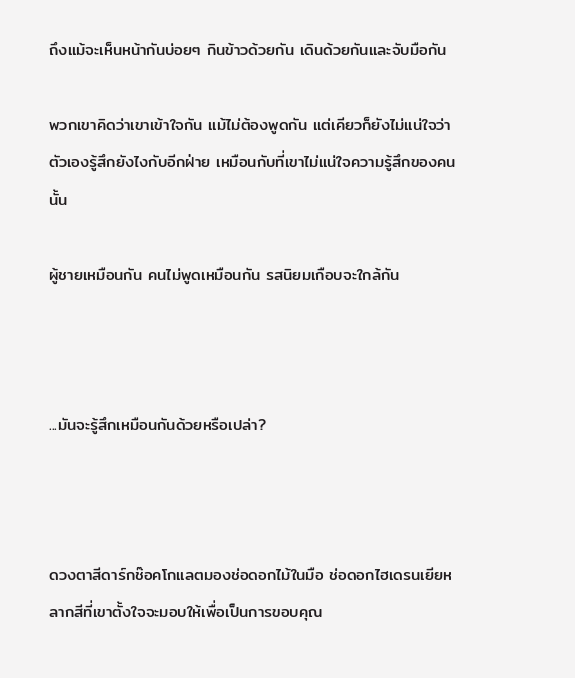ถึงแม้จะเห็นหน้ากันบ่อยๆ กินข้าวด้วยกัน เดินด้วยกันและจับมือกัน

พวกเขาคิดว่าเขาเข้าใจกัน แม้ไม่ต้องพูดกัน แต่เคียวก็ยังไม่แน่ใจว่าตัวเองรู้สึกยังไงกับอีกฝ่าย เหมือนกับที่เขาไม่แน่ใจความรู้สึกของคนนั้น

ผู้ชายเหมือนกัน คนไม่พูดเหมือนกัน รสนิยมเกือบจะใกล้กัน



...มันจะรู้สึกเหมือนกันด้วยหรือเปล่า?



ดวงตาสีดาร์กช๊อคโกแลตมองช่อดอกไม้ในมือ ช่อดอกไฮเดรนเยียหลากสีที่เขาตั้งใจจะมอบให้เพื่อเป็นการขอบคุณ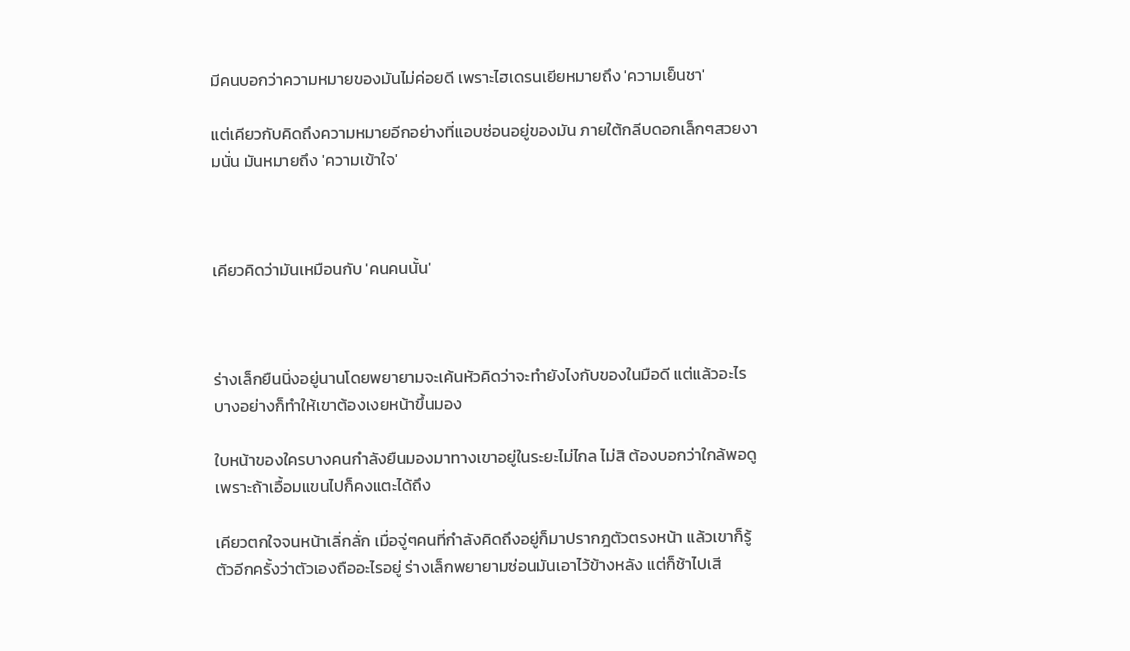มีคนบอกว่าความหมายของมันไม่ค่อยดี เพราะไฮเดรนเยียหมายถึง 'ความเย็นชา'

แต่เคียวกับคิดถึงความหมายอีกอย่างที่แอบซ่อนอยู่ของมัน ภายใต้กลีบดอกเล็กๆสวยงามนั่น มันหมายถึง 'ความเข้าใจ'



เคียวคิดว่ามันเหมือนกับ 'คนคนนั้น'



ร่างเล็กยืนนิ่งอยู่นานโดยพยายามจะเค้นหัวคิดว่าจะทำยังไงกับของในมือดี แต่แล้วอะไรบางอย่างก็ทำให้เขาต้องเงยหน้าขึ้นมอง

ใบหน้าของใครบางคนกำลังยืนมองมาทางเขาอยู่ในระยะไม่ไกล ไม่สิ ต้องบอกว่าใกล้พอดูเพราะถ้าเอื้อมแขนไปก็คงแตะได้ถึง

เคียวตกใจจนหน้าเลิ่กลั่ก เมื่อจู่ๆคนที่กำลังคิดถึงอยู่ก็มาปรากฎตัวตรงหน้า แล้วเขาก็รู้ตัวอีกครั้งว่าตัวเองถืออะไรอยู่ ร่างเล็กพยายามซ่อนมันเอาไว้ข้างหลัง แต่ก็ช้าไปเสี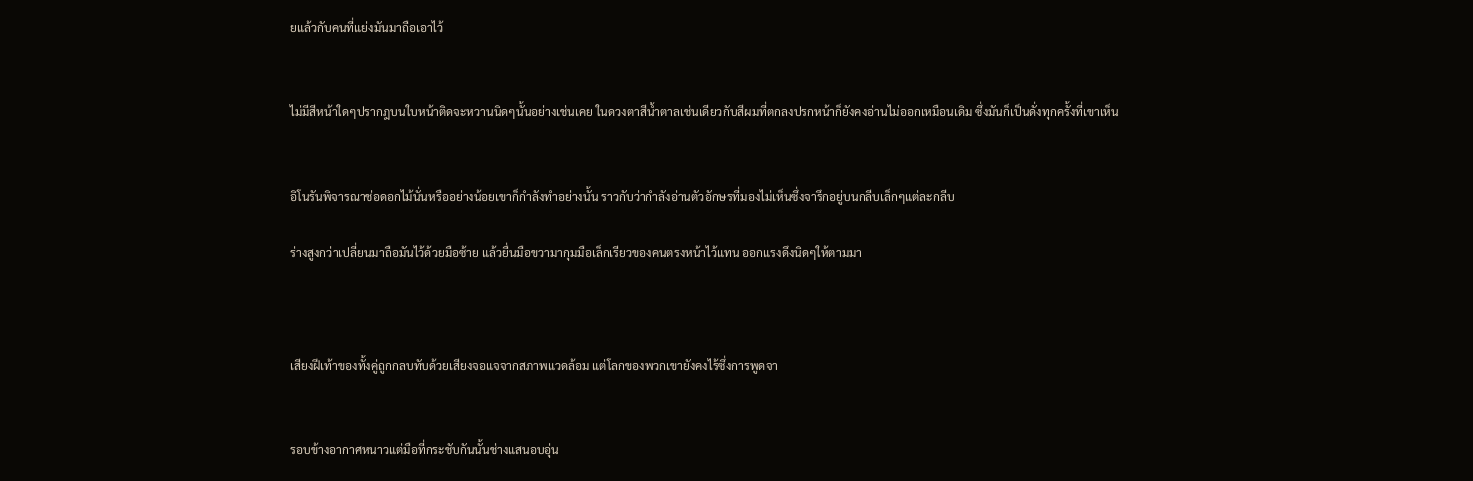ยแล้วกับคนที่แย่งมันมาถือเอาไว้


ไม่มีสีหน้าใดๆปรากฎบนใบหน้าติดจะหวานนิดๆนั้นอย่างเช่นเคย ในดวงตาสีน้ำตาลเช่นเดียวกับสีผมที่ตกลงปรกหน้าก็ยังคงอ่านไม่ออกเหมือนเดิม ซึ่งมันก็เป็นดั่งทุกครั้งที่เขาเห็น


อิโนรันพิจารณาช่อดอกไม้นั่นหรืออย่างน้อยเขาก็กำลังทำอย่างนั้น ราวกับว่ากำลังอ่านตัวอักษรที่มองไม่เห็นซึ่งจารึกอยู่บนกลีบเล็กๆแต่ละกลีบ

ร่างสูงกว่าเปลี่ยนมาถือมันไว้ด้วยมือซ้าย แล้วยื่นมือขวามากุมมือเล็กเรียวของคนตรงหน้าไว้แทน ออกแรงดึงนิดๆให้ตามมา



เสียงฝีเท้าของทั้งคู่ถูกกลบทับด้วยเสียงจอแจจากสภาพแวดล้อม แต่โลกของพวกเขายังคงไร้ซึ่งการพูดจา


รอบข้างอากาศหนาวแต่มือที่กระชับกันนั้นช่างแสนอบอุ่น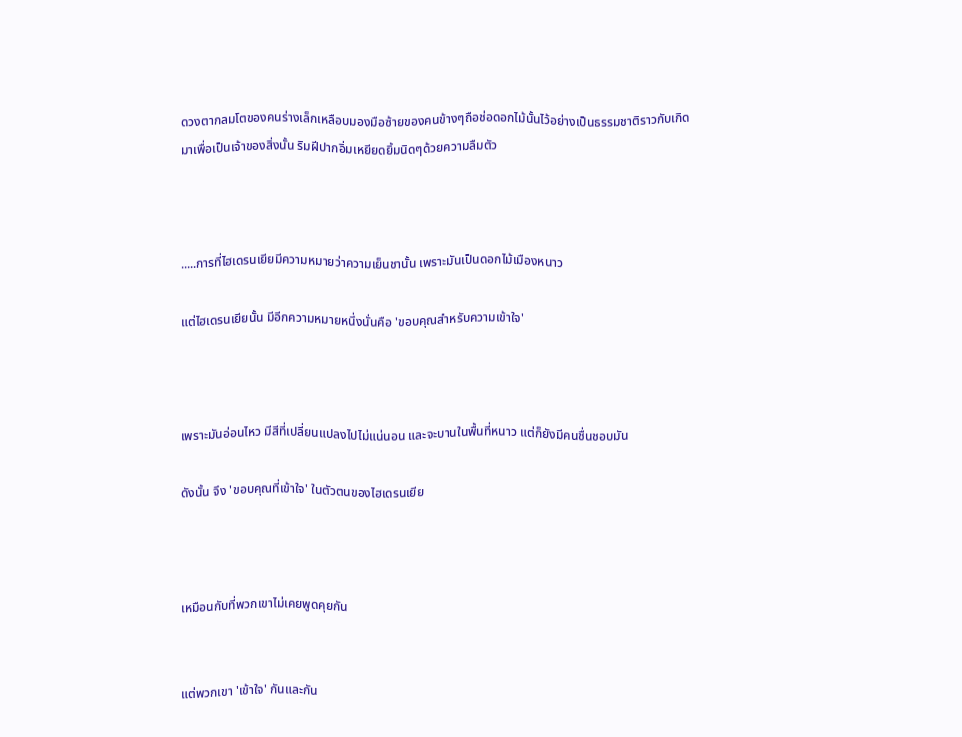ดวงตากลมโตของคนร่างเล็กเหลือบมองมือซ้ายของคนข้างๆถือช่อดอกไม้นั้นไว้อย่างเป็นธรรมชาติราวกับเกิดมาเพื่อเป็นเจ้าของสิ่งนั้น ริมฝีปากอิ่มเหยียดยิ้มนิดๆด้วยความลืมตัว



.....การที่ไฮเดรนเยียมีความหมายว่าความเย็นชานั้น เพราะมันเป็นดอกไม้เมืองหนาว

แต่ไฮเดรนเยียนั้น มีอีกความหมายหนึ่งนั่นคือ 'ขอบคุณสำหรับความเข้าใจ'



เพราะมันอ่อนไหว มีสีที่เปลี่ยนแปลงไปไม่แน่นอน และจะบานในพื้นที่หนาว แต่ก็ยังมีคนชื่นชอบมัน

ดังนั้น จึง 'ขอบคุณที่เข้าใจ' ในตัวตนของไฮเดรนเยีย



เหมือนกับที่พวกเขาไม่เคยพูดคุยกัน


แต่พวกเขา 'เข้าใจ' กันและกัน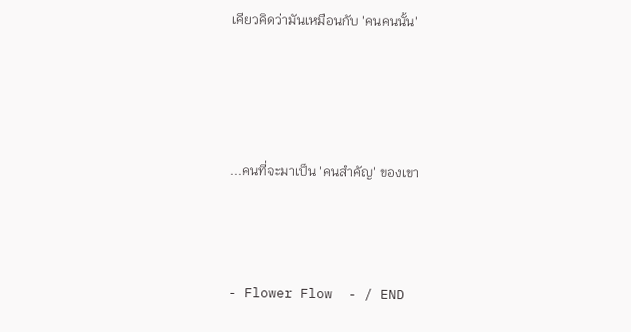เคียวคิดว่ามันเหมือนกับ 'คนคนนั้น'




...คนที่จะมาเป็น 'คนสำคัญ' ของเขา



- Flower Flow  - / END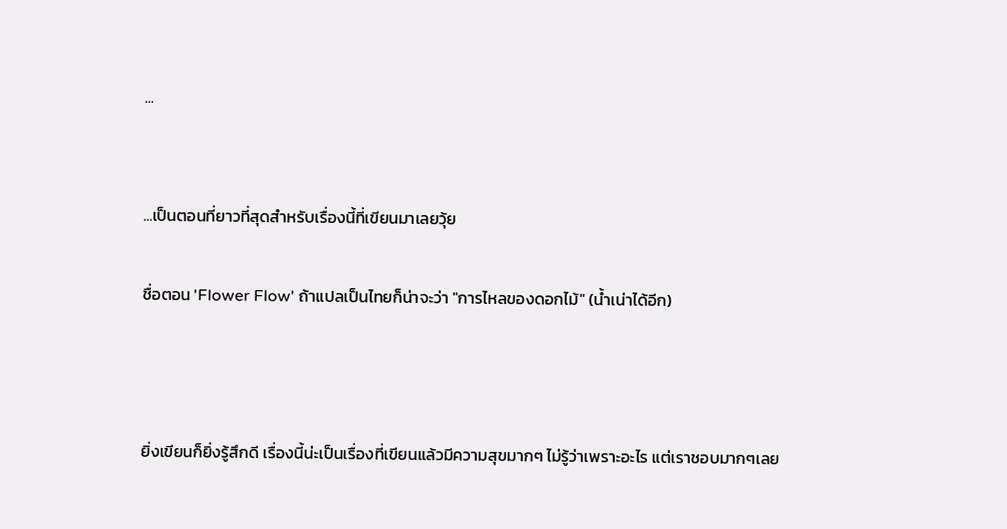...


...เป็นตอนที่ยาวที่สุดสำหรับเรื่องนี้ที่เขียนมาเลยวุ้ย

ชื่อตอน 'Flower Flow' ถ้าแปลเป็นไทยก็น่าจะว่า "การไหลของดอกไม้" (น้ำเน่าได้อีก)



ยิ่งเขียนก็ยิ่งรู้สึกดี เรื่องนี้น่ะเป็นเรื่องที่เขียนแล้วมีความสุขมากๆ ไม่รู้ว่าเพราะอะไร แต่เราชอบมากๆเลย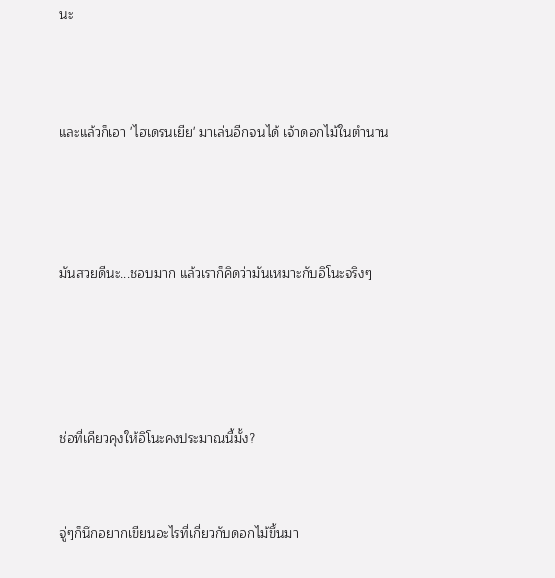นะ




และแล้วก็เอา 'ไฮเดรนเยีย' มาเล่นอีกจนได้ เจ้าดอกไม้ในตำนาน





มันสวยดีนะ...ชอบมาก แล้วเราก็คิดว่ามันเหมาะกับอิโนะจริงๆ






ช่อที่เคียวคุงให้อิโนะคงประมาณนี้มั้ง?



จู่ๆก็นึกอยากเขียนอะไรที่เกี่ยวกับดอกไม้ขึ้นมา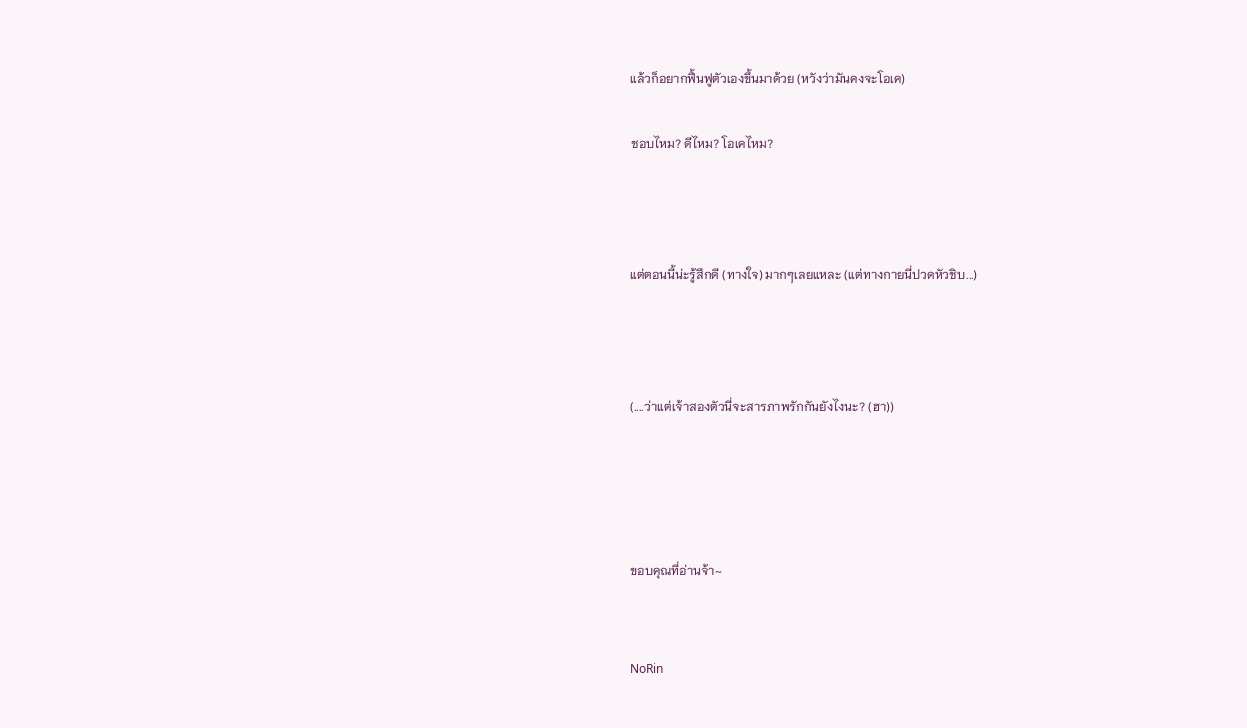แล้วก็อยากฟื้นฟูตัวเองขึ้นมาด้วย (หวังว่ามันคงจะโอเค)

ชอบไหม? ดีไหม? โอเคไหม?



แต่ตอนนี้น่ะรู้สึกดี (ทางใจ) มากๆเลยแหละ (แต่ทางกายนี่ปวดหัวชิบ...)



(....ว่าแต่เจ้าสองตัวนี่จะสารภาพรักกันยังไงนะ? (ฮา))




ขอบคุณที่อ่านจ้า~


NoRin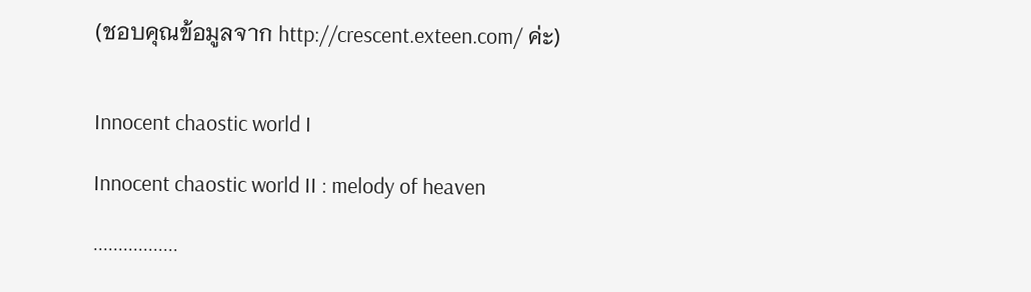(ชอบคุณข้อมูลจาก http://crescent.exteen.com/ ค่ะ)


Innocent chaostic world I

Innocent chaostic world II : melody of heaven

.................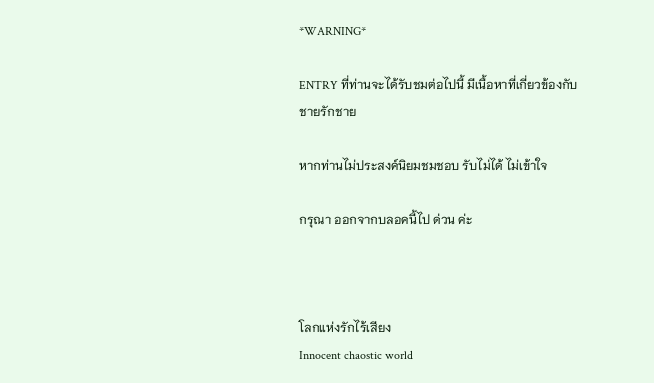*WARNING*

ENTRY ที่ท่านจะได้รับชมต่อไปนี้ มีเนื้อหาที่เกี่ยวข้องกับ ชายรักชาย

หากท่านไม่ประสงค์นิยมชมชอบ รับไม่ได้ ไม่เข้าใจ

กรุณา ออกจากบลอคนี้ไป ด่วน ค่ะ



โลกแห่งรักไร้เสียง
Innocent chaostic world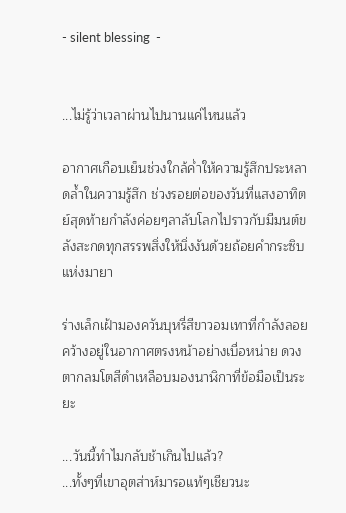- silent blessing  -


...ไม่รู้ว่าเวลาผ่านไปนานแค่ไหนแล้ว

อากาศเกือบเย็นช่วงใกล้ค่ำให้ความรู้สึกประหลาดล้ำในความรู้สึก ช่วงรอยต่อของวันที่แสงอาทิตย์สุดท้ายกำลังค่อยๆลาลับโลกไปราวกับมีมนต์ขลังสะกดทุกสรรพสิ่งให้นิ่งงันด้วยถ้อยคำกระซิบแห่งมายา

ร่างเล็กเฝ้ามองควันบุหรี่สีขาวอมเทาที่กำลังลอยคว้างอยู่ในอากาศตรงหน้าอย่างเบื่อหน่าย ดวงตากลมโตสีดำเหลือบมองนาฬิกาที่ข้อมือเป็นระยะ

...วันนี้ทำไมกลับช้าเกินไปแล้ว?
...ทั้งๆที่เขาอุตส่าห์มารอแท้ๆเชียวนะ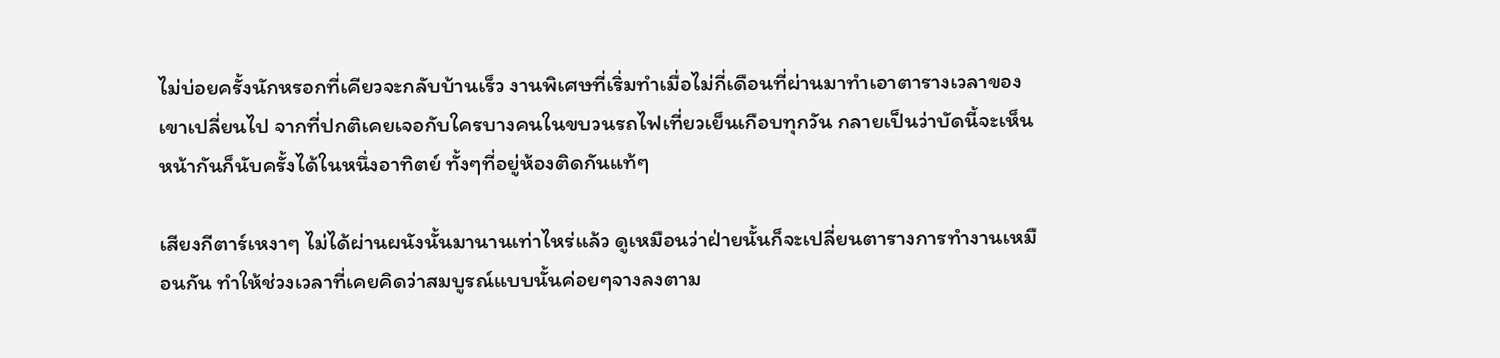ไม่บ่อยครั้งนักหรอกที่เคียวจะกลับบ้านเร็ว งานพิเศษที่เริ่มทำเมื่อไม่กี่เดือนที่ผ่านมาทำเอาตารางเวลาของเขาเปลี่ยนไป จากที่ปกติเคยเจอกับใครบางคนในขบวนรถไฟเที่ยวเย็นเกือบทุกวัน กลายเป็นว่าบัดนี้จะเห็นหน้ากันก็นับครั้งได้ในหนึ่งอาทิตย์ ทั้งๆที่อยู่ห้องติดกันแท้ๆ

เสียงกีตาร์เหงาๆ ไม่ได้ผ่านผนังนั้นมานานเท่าไหร่แล้ว ดูเหมือนว่าฝ่ายนั้นก็จะเปลี่ยนตารางการทำงานเหมือนกัน ทำให้ช่วงเวลาที่เคยคิดว่าสมบูรณ์แบบนั้นค่อยๆจางลงตาม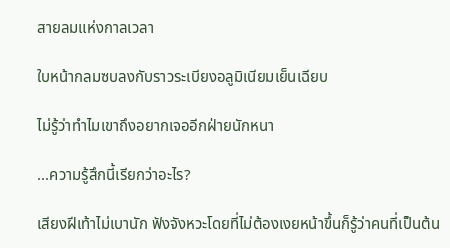สายลมแห่งกาลเวลา

ใบหน้ากลมซบลงกับราวระเบียงอลูมิเนียมเย็นเฉียบ

ไม่รู้ว่าทำไมเขาถึงอยากเจออีกฝ่ายนักหนา

...ความรู้สึกนี้เรียกว่าอะไร?

เสียงฝีเท้าไม่เบานัก ฟังจังหวะโดยที่ไม่ต้องเงยหน้าขึ้นก็รู้ว่าคนที่เป็นต้น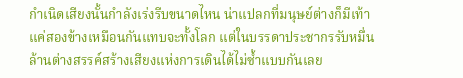กำเนิดเสียงนั้นกำลังเร่งรีบขนาดไหน น่าแปลกที่มนุษย์ต่างก็มีเท้าแค่สองข้างเหมือนกันแทบจะทั้งโลก แต่ในบรรดาประชากรรับหมื่นล้านต่างสรรค์สร้างเสียงแห่งการเดินได้ไม่ซ้ำแบบกันเลย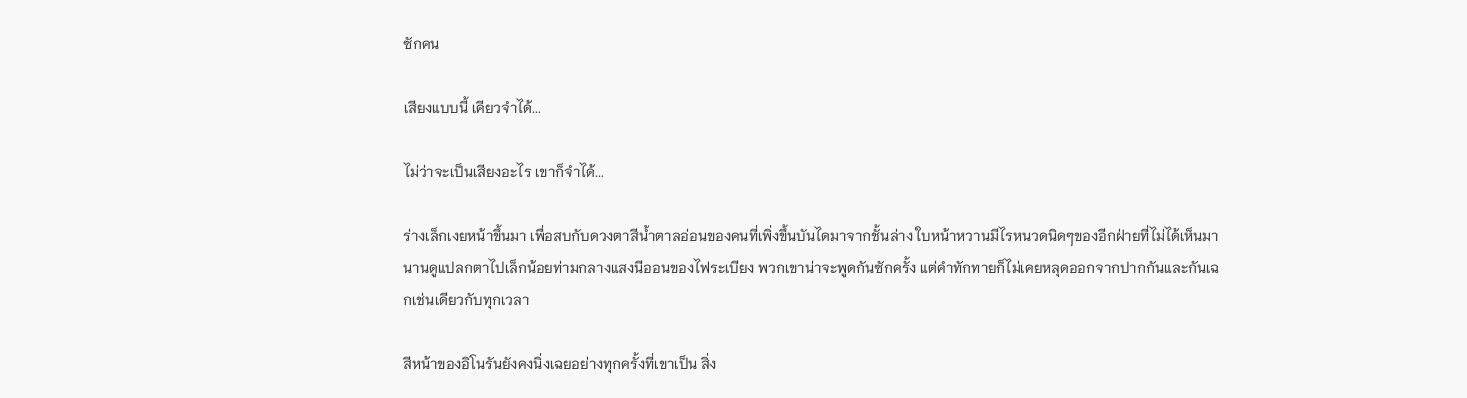ซักคน

เสียงแบบนี้ เคียวจำได้...

ไม่ว่าจะเป็นเสียงอะไร เขาก็จำได้...

ร่างเล็กเงยหน้าขึ้นมา เพื่อสบกับดวงตาสีน้ำตาลอ่อนของคนที่เพิ่งขึ้นบันไดมาจากชั้นล่าง ใบหน้าหวานมีไรหนวดนิดๆของอีกฝ่ายที่ไม่ได้เห็นมานานดูแปลกตาไปเล็กน้อยท่ามกลางแสงนีออนของไฟระเบียง พวกเขาน่าจะพูดกันซักครั้ง แต่คำทักทายก็ไม่เคยหลุดออกจากปากกันและกันเฉกเช่นเดียวกับทุกเวลา

สีหน้าของอิโนรันยังคงนิ่งเฉยอย่างทุกครั้งที่เขาเป็น สิ่ง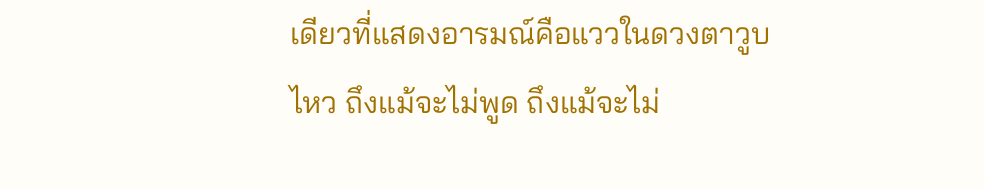เดียวที่แสดงอารมณ์คือแววในดวงตาวูบไหว ถึงแม้จะไม่พูด ถึงแม้จะไม่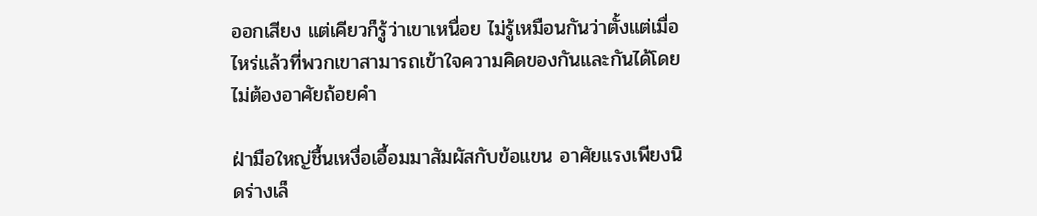ออกเสียง แต่เคียวก็รู้ว่าเขาเหนื่อย ไม่รู้เหมือนกันว่าตั้งแต่เมื่อไหร่แล้วที่พวกเขาสามารถเข้าใจความคิดของกันและกันได้โดยไม่ต้องอาศัยถ้อยคำ

ฝ่ามือใหญ่ชื้นเหงื่อเอื้อมมาสัมผัสกับข้อแขน อาศัยแรงเพียงนิดร่างเล็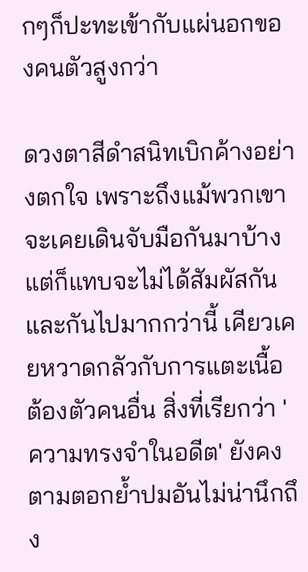กๆก็ปะทะเข้ากับแผ่นอกของคนตัวสูงกว่า

ดวงตาสีดำสนิทเบิกค้างอย่างตกใจ เพราะถึงแม้พวกเขาจะเคยเดินจับมือกันมาบ้างแต่ก็แทบจะไม่ได้สัมผัสกันและกันไปมากกว่านี้ เคียวเคยหวาดกลัวกับการแตะเนื้อต้องตัวคนอื่น สิ่งที่เรียกว่า 'ความทรงจำในอดีต' ยังคงตามตอกย้ำปมอันไม่น่านึกถึง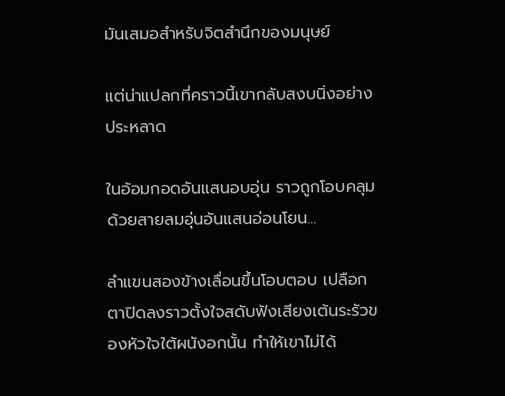มันเสมอสำหรับจิตสำนึกของมนุษย์

แต่น่าแปลกที่คราวนี้เขากลับสงบนิ่งอย่างประหลาด

ในอ้อมกอดอันแสนอบอุ่น ราวถูกโอบคลุมด้วยสายลมอุ่นอันแสนอ่อนโยน...

ลำแขนสองข้างเลื่อนขึ้นโอบตอบ เปลือกตาปิดลงราวตั้งใจสดับฟังเสียงเต้นระรัวของหัวใจใต้ผนังอกนั้น ทำให้เขาไม่ได้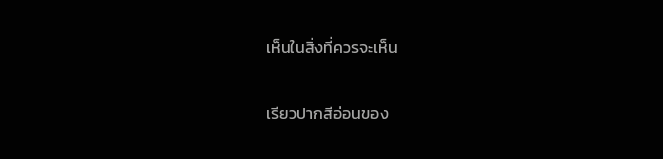เห็นในสิ่งที่ควรจะเห็น

เรียวปากสีอ่อนของ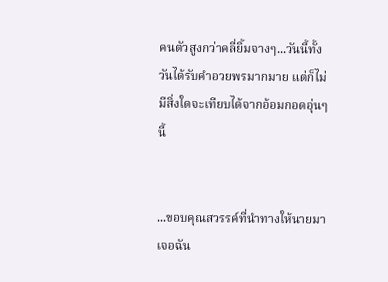คนตัวสูงกว่าคลี่ยิ้มจางๆ...วันนี้ทั้งวันได้รับคำอวยพรมากมาย แต่ก็ไม่มีสิ่งใดจะเทียบได้จากอ้อมกอดอุ่นๆนี้


...ขอบคุณสวรรค์ที่นำทางให้นายมาเจอฉัน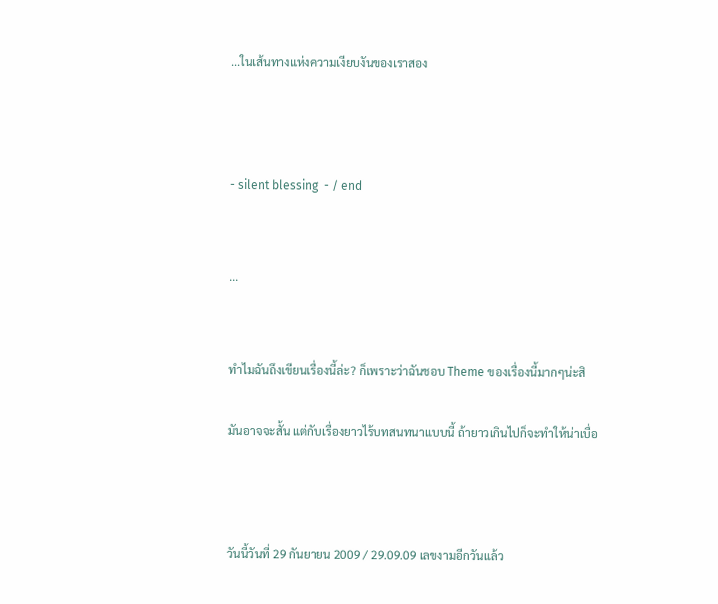...ในเส้นทางแห่งความเงียบงันของเราสอง



- silent blessing  - / end


...


ทำไมฉันถึงเขียนเรื่องนี้ล่ะ? ก็เพราะว่าฉันชอบ Theme ของเรื่องนี้มากๆน่ะสิ

มันอาจจะสั้น แต่กับเรื่องยาวไร้บทสนทนาแบบนี้ ถ้ายาวเกินไปก็จะทำให้น่าเบื่อ



วันนี้วันที่ 29 กันยายน 2009 / 29.09.09 เลขงามอีกวันแล้ว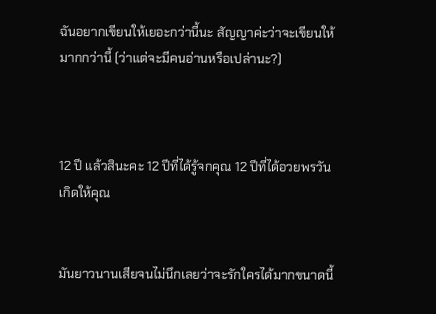ฉันอยากเขียนให้เยอะกว่านี้นะ สัญญาค่ะว่าจะเขียนให้มากกว่านี้ (ว่าแต่จะมีคนอ่านหรือเปล่านะ?)



12 ปี แล้วสินะคะ 12 ปีที่ได้รู้จกคุณ 12 ปีที่ได้อวยพรวันเกิดให้คุณ


มันยาวนานเสียจนไม่นึกเลยว่าจะรักใครได้มากขนาดนี้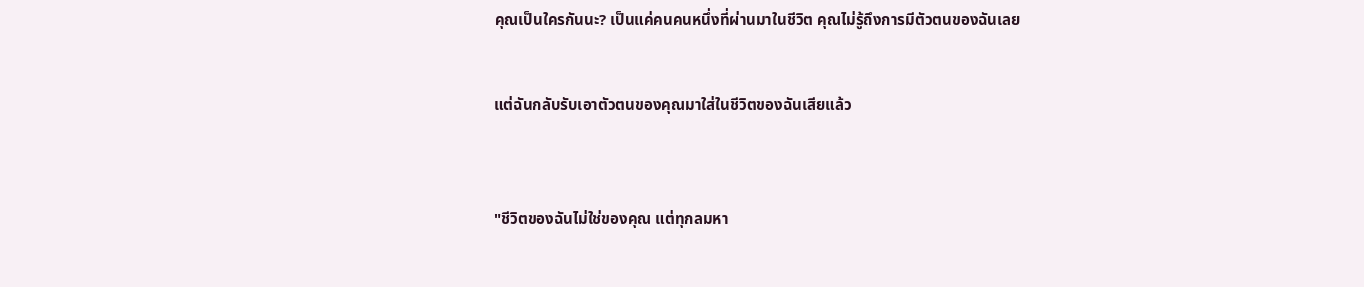คุณเป็นใครกันนะ? เป็นแค่คนคนหนึ่งที่ผ่านมาในชีวิต คุณไม่รู้ถึงการมีตัวตนของฉันเลย


แต่ฉันกลับรับเอาตัวตนของคุณมาใส่ในชีวิตของฉันเสียแล้ว



"ชีวิตของฉันไม่ใช่ของคุณ แต่ทุกลมหา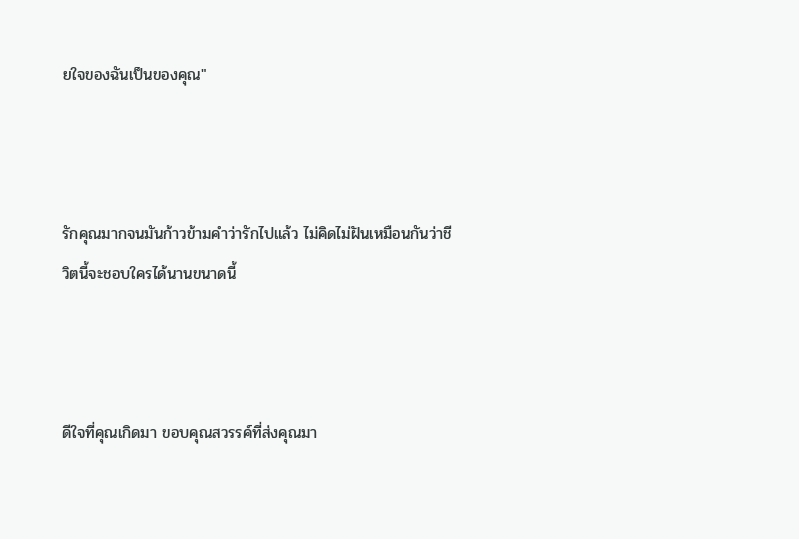ยใจของฉันเป็นของคุณ"



รักคุณมากจนมันก้าวข้ามคำว่ารักไปแล้ว ไม่คิดไม่ฝันเหมือนกันว่าชีวิตนี้จะชอบใครได้นานขนาดนี้



ดีใจที่คุณเกิดมา ขอบคุณสวรรค์ที่ส่งคุณมา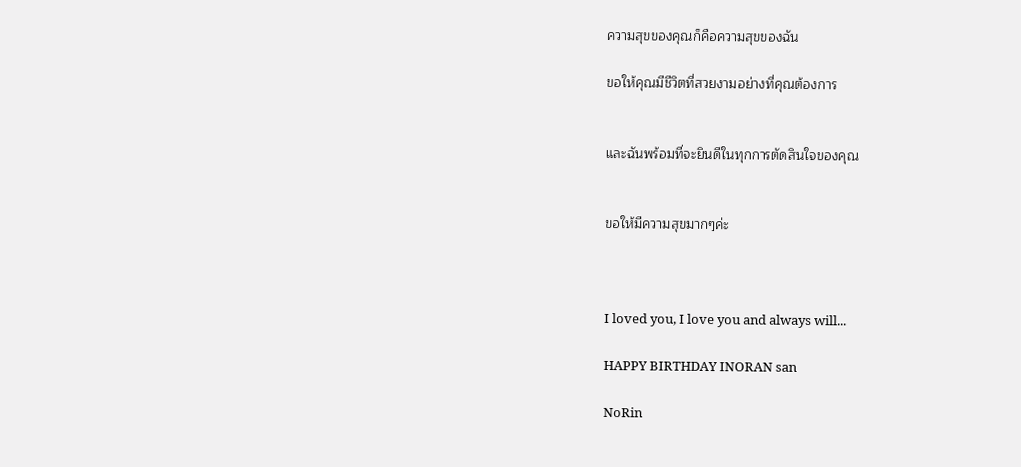ความสุขของคุณก็คือความสุขของฉัน

ขอให้คุณมีชีวิตที่สวยงามอย่างที่คุณต้องการ


และฉันพร้อมที่จะยินดีในทุกการตัดสินใจของคุณ


ขอให้มีความสุขมากๆค่ะ



I loved you, I love you and always will...

HAPPY BIRTHDAY INORAN san

NoRin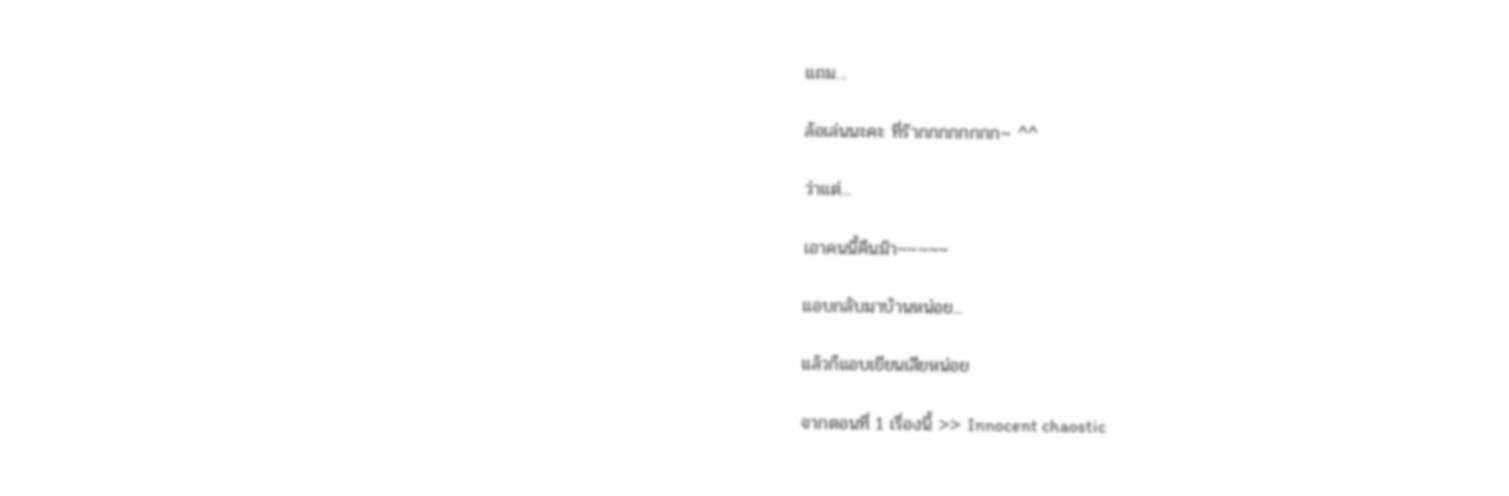แถม...

ล้อเล่นนะคะ ที่ร๊ากกกกกกกก~ ^^

ว่าแต่...

เอาคนนี้คืนม๊า~~~~~

แอบกลับมาบ้านหน่อย...

แล้วก็แอบเขียนเสียหน่อย

จากตอนที่ 1 เรื่องนี้ >> Innocent chaostic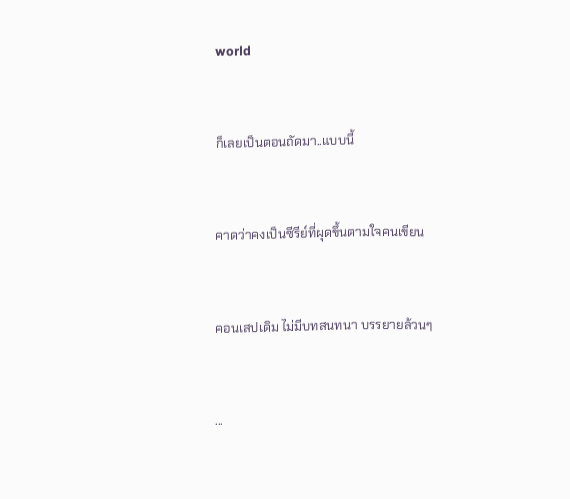world


ก็เลยเป็นตอนถัดมา..แบบนี้


คาดว่าคงเป็นซีรีย์ที่ผุดขึ้นตามใจคนเขียน


คอนเสปเดิม ไม่มีบทสนทนา บรรยายล้วนๆ


...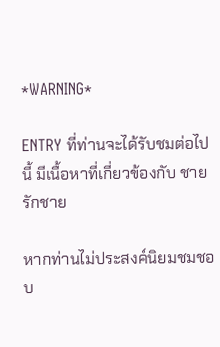*WARNING*

ENTRY ที่ท่านจะได้รับชมต่อไปนี้ มีเนื้อหาที่เกี่ยวข้องกับ ชายรักชาย

หากท่านไม่ประสงค์นิยมชมชอบ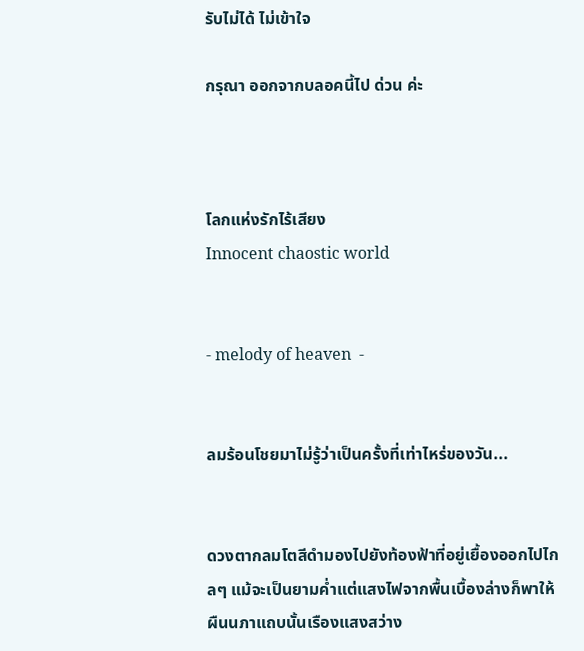รับไม่ได้ ไม่เข้าใจ

กรุณา ออกจากบลอคนี้ไป ด่วน ค่ะ



โลกแห่งรักไร้เสียง
Innocent chaostic world


- melody of heaven  -


ลมร้อนโชยมาไม่รู้ว่าเป็นครั้งที่เท่าไหร่ของวัน...


ดวงตากลมโตสีดำมองไปยังท้องฟ้าที่อยู่เยื้องออกไปไกลๆ แม้จะเป็นยามค่ำแต่แสงไฟจากพื้นเบื้องล่างก็พาให้ผืนนภาแถบนั้นเรืองแสงสว่าง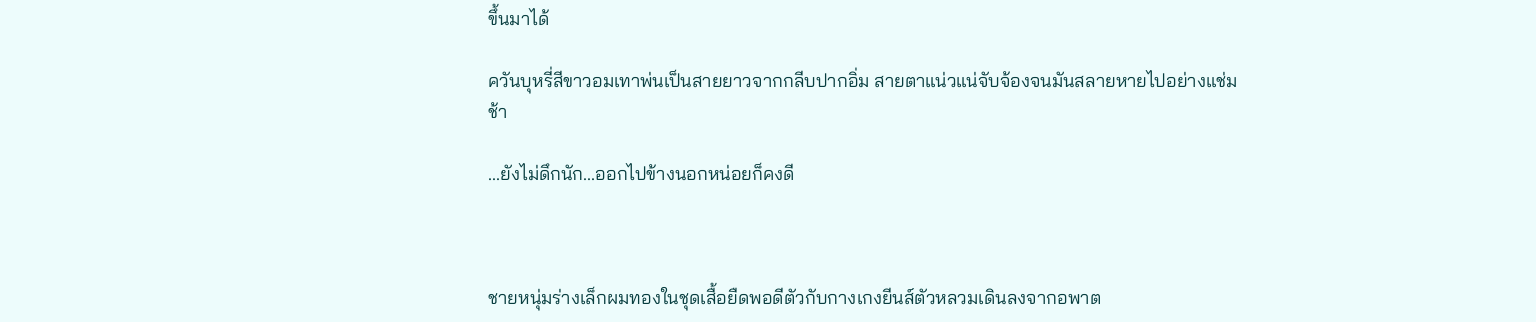ขึ้นมาได้

ควันบุหรี่สีขาวอมเทาพ่นเป็นสายยาวจากกลีบปากอิ่ม สายตาแน่วแน่จับจ้องจนมันสลายหายไปอย่างแช่มช้า

...ยังไม่ดึกนัก...ออกไปข้างนอกหน่อยก็คงดี



ชายหนุ่มร่างเล็กผมทองในชุดเสื้อยืดพอดีตัวกับกางเกงยีนส์ตัวหลวมเดินลงจากอพาต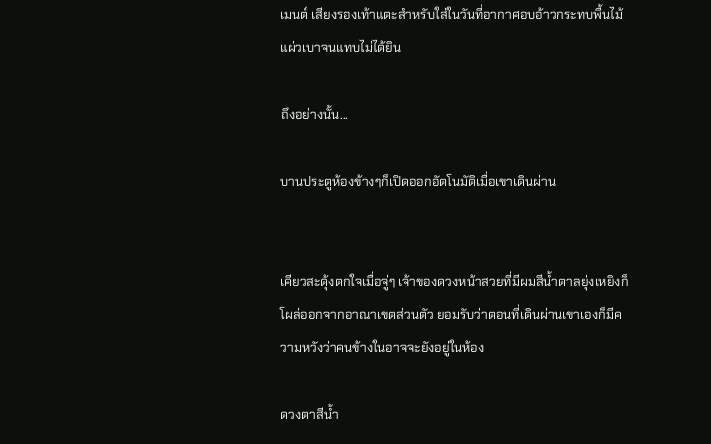เมนต์ เสียงรองเท้าแตะสำหรับใส่ในวันที่อากาศอบอ้าวกระทบพื้นไม้แผ่วเบาจนแทบไม่ได้ยิน

ถึงอย่างนั้น...

บานประตูห้องข้างๆก็เปิดออกอัตโนมัติเมื่อเขาเดินผ่าน


เคียวสะดุ้งตกใจเมื่อจู่ๆ เจ้าของดวงหน้าสวยที่มีผมสีน้ำตาลยุ่งเหยิงก็โผล่ออกจากอาณาเขตส่วนตัว ยอมรับว่าตอนที่เดินผ่านเขาเองก็มีความหวังว่าคนข้างในอาจจะยังอยู่ในห้อง

ดวงตาสีน้ำ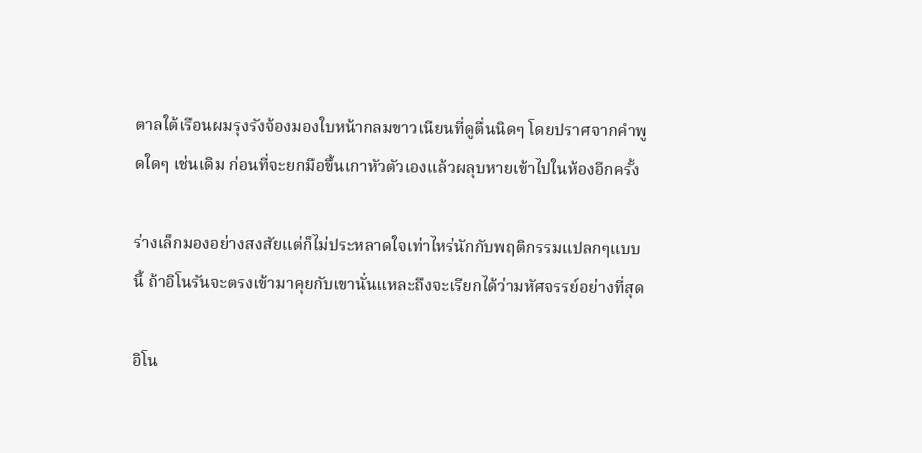ตาลใต้เรือนผมรุงรังจ้องมองใบหน้ากลมขาวเนียนที่ดูตื่นนิดๆ โดยปราศจากคำพูดใดๆ เช่นเดิม ก่อนที่จะยกมือขึ้นเกาหัวตัวเองแล้วผลุบหายเข้าไปในห้องอีกครั้ง

ร่างเล็กมองอย่างสงสัยแต่ก็ไม่ประหลาดใจเท่าไหร่นักกับพฤติกรรมแปลกๆแบบนี้ ถ้าอิโนรันจะตรงเข้ามาคุยกับเขานั่นแหละถึงจะเรียกได้ว่ามหัศจรรย์อย่างที่สุด

อิโน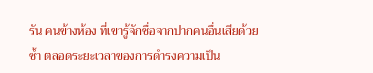รัน คนข้างห้อง ที่เขารู้จักชื่อจากปากคนอื่นเสียด้วยซ้ำ ตลอดระยะเวลาของการดำรงความเป็น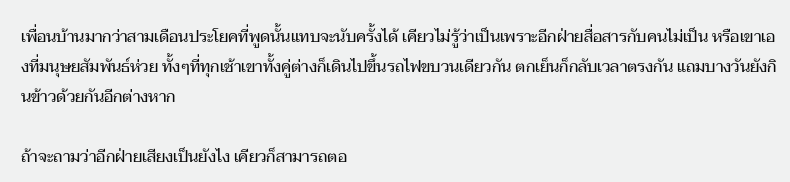เพื่อนบ้านมากว่าสามเดือนประโยคที่พูดนั้นแทบจะนับครั้งได้ เคียวไม่รู้ว่าเป็นเพราะอีกฝ่ายสื่อสารกับคนไม่เป็น หรือเขาเองที่มนุษยสัมพันธ์ห่วย ทั้งๆที่ทุกเช้าเขาทั้งคู่ต่างก็เดินไปขึ้นรถไฟขบวนเดียวกัน ตกเย็นก็กลับเวลาตรงกัน แถมบางวันยังกินข้าวด้วยกันอีกต่างหาก

ถ้าจะถามว่าอีกฝ่ายเสียงเป็นยังไง เคียวก็สามารถตอ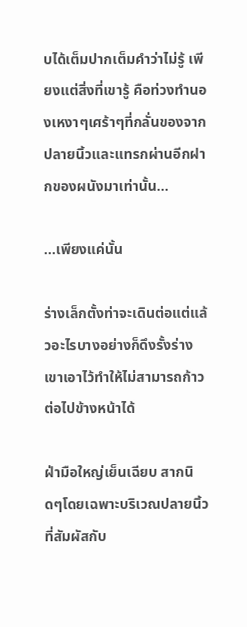บได้เต็มปากเต็มคำว่าไม่รู้ เพียงแต่สิ่งที่เขารู้ คือท่วงทำนองเหงาๆเศร้าๆที่กลั่นของจากปลายนิ้วและแทรกผ่านอีกฝากของผนังมาเท่านั้น...

...เพียงแค่นั้น

ร่างเล็กตั้งท่าจะเดินต่อแต่แล้วอะไรบางอย่างก็ดึงรั้งร่างเขาเอาไว้ทำให้ไม่สามารถก้าวต่อไปข้างหน้าได้

ฝ่ามือใหญ่เย็นเฉียบ สากนิดๆโดยเฉพาะบริเวณปลายนิ้วที่สัมผัสกับ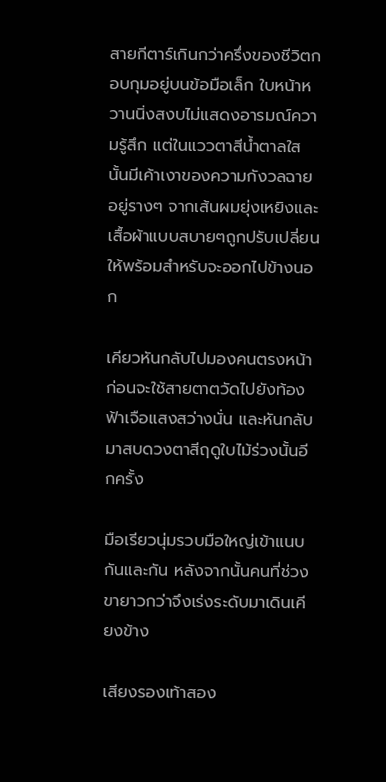สายกีตาร์เกินกว่าครึ่งของชีวิตกอบกุมอยู่บนข้อมือเล็ก ใบหน้าหวานนิ่งสงบไม่แสดงอารมณ์ความรู้สึก แต่ในแววตาสีน้ำตาลใสนั้นมีเค้าเงาของความกังวลฉายอยู่รางๆ จากเส้นผมยุ่งเหยิงและเสื้อผ้าแบบสบายๆถูกปรับเปลี่ยนให้พร้อมสำหรับจะออกไปข้างนอก

เคียวหันกลับไปมองคนตรงหน้าก่อนจะใช้สายตาตวัดไปยังท้องฟ้าเจือแสงสว่างนั่น และหันกลับมาสบดวงตาสีฤดูใบไม้ร่วงนั้นอีกครั้ง

มือเรียวนุ่มรวบมือใหญ่เข้าแนบกันและกัน หลังจากนั้นคนที่ช่วงขายาวกว่าจึงเร่งระดับมาเดินเคียงข้าง

เสียงรองเท้าสอง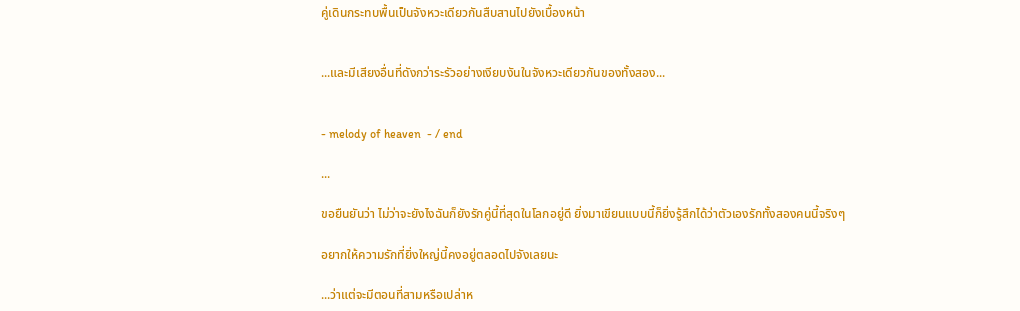คู่เดินกระทบพื้นเป็นจังหวะเดียวกันสืบสานไปยังเบื้องหน้า


...และมีเสียงอื่นที่ดังกว่าระรัวอย่างเงียบงันในจังหวะเดียวกันของทั้งสอง...


- melody of heaven  - / end

...

ขอยืนยันว่า ไม่ว่าจะยังไงฉันก็ยังรักคู่นี้ที่สุดในโลกอยู่ดี ยิ่งมาเขียนแบบนี้ก็ยิ่งรู้สึกได้ว่าตัวเองรักทั้งสองคนนี้จริงๆ

อยากให้ความรักที่ยิ่งใหญ่นี้คงอยู่ตลอดไปจังเลยนะ

...ว่าแต่จะมีตอนที่สามหรือเปล่าห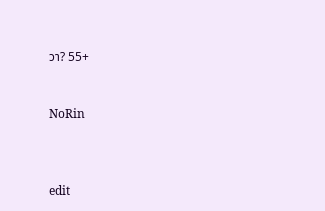วา? 55+


NoRin



edit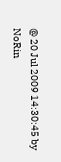@ 20 Jul 2009 14:30:45 by NoRin